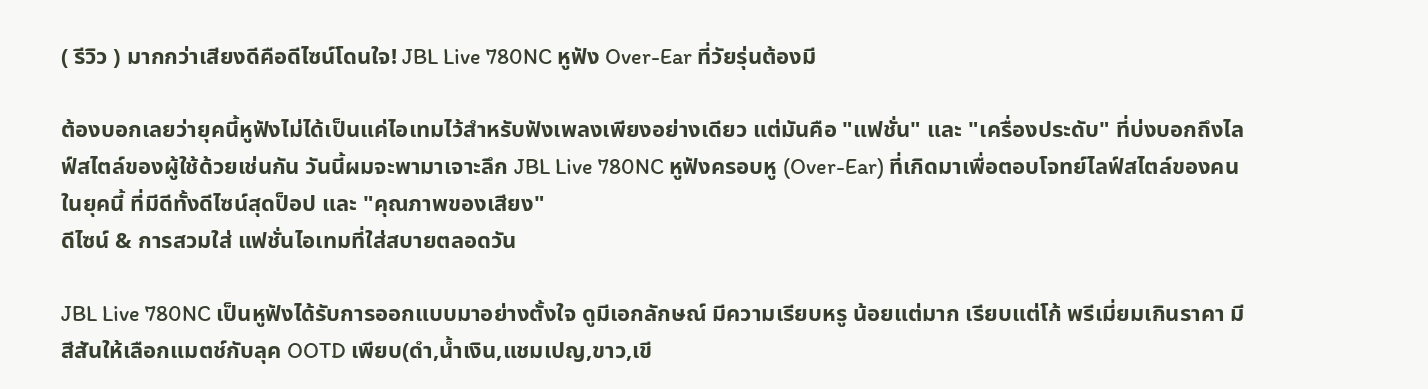( รีวิว ) มากกว่าเสียงดีคือดีไซน์โดนใจ! JBL Live 780NC หูฟัง Over-Ear ที่วัยรุ่นต้องมี

ต้องบอกเลยว่ายุคนี้หูฟังไม่ได้เป็นแค่ไอเทมไว้สำหรับฟังเพลงเพียงอย่างเดียว แต่มันคือ "แฟชั่น" และ "เครื่องประดับ" ที่บ่งบอกถึงไลฟ์สไตล์ของผู้ใช้ด้วยเช่นกัน วันนี้ผมจะพามาเจาะลึก JBL Live 780NC หูฟังครอบหู (Over-Ear) ที่เกิดมาเพื่อตอบโจทย์ไลฟ์สไตล์ของคนในยุคนี้ ที่มีดีทั้งดีไซน์สุดป็อป และ "คุณภาพของเสียง"
ดีไซน์ & การสวมใส่ แฟชั่นไอเทมที่ใส่สบายตลอดวัน

JBL Live 780NC เป็นหูฟังได้รับการออกแบบมาอย่างตั้งใจ ดูมีเอกลักษณ์ มีความเรียบหรู น้อยแต่มาก เรียบแต่โก้ พรีเมี่ยมเกินราคา มีสีสันให้เลือกแมตช์กับลุค OOTD เพียบ(ดำ,น้ำเงิน,แชมเปญ,ขาว,เขี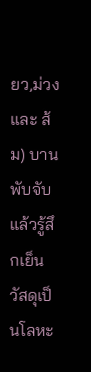ยว,ม่วง และ ส้ม) บานพับจับแล้วรู้สึกเย็น วัสดุเป็นโลหะ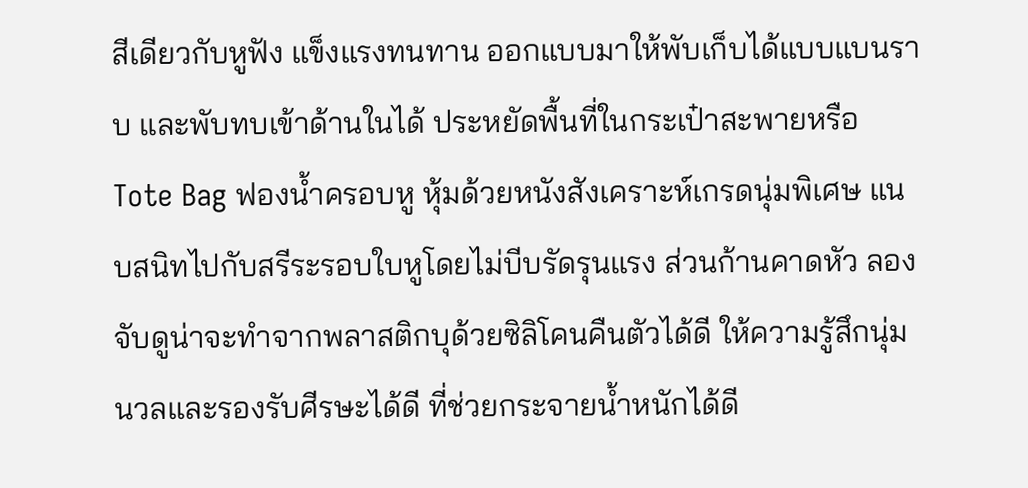สีเดียวกับหูฟัง แข็งแรงทนทาน ออกแบบมาให้พับเก็บได้แบบแบนราบ และพับทบเข้าด้านในได้ ประหยัดพื้นที่ในกระเป๋าสะพายหรือ Tote Bag ฟองน้ำครอบหู หุ้มด้วยหนังสังเคราะห์เกรดนุ่มพิเศษ แนบสนิทไปกับสรีระรอบใบหูโดยไม่บีบรัดรุนแรง ส่วนก้านคาดหัว ลองจับดูน่าจะทำจากพลาสติกบุด้วยซิลิโคนคืนตัวได้ดี ให้ความรู้สึกนุ่มนวลและรองรับศีรษะได้ดี ที่ช่วยกระจายน้ำหนักได้ดี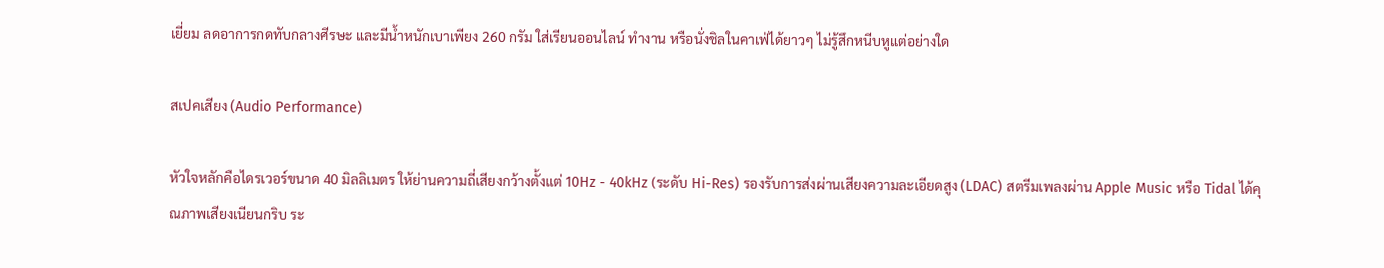เยี่ยม ลดอาการกดทับกลางศีรษะ และมีน้ำหนักเบาเพียง 260 กรัม ใส่เรียนออนไลน์ ทำงาน หรือนั่งชิลในคาเฟ่ได้ยาวๆ ไม่รู้สึกหนีบหูแต่อย่างใด

สเปคเสียง (Audio Performance)

หัวใจหลักคือไดรเวอร์ขนาด 40 มิลลิเมตร ให้ย่านความถี่เสียงกว้างตั้งแต่ 10Hz - 40kHz (ระดับ Hi-Res) รองรับการส่งผ่านเสียงความละเอียดสูง (LDAC) สตรีมเพลงผ่าน Apple Music หรือ Tidal ได้คุณภาพเสียงเนียนกริบ ระ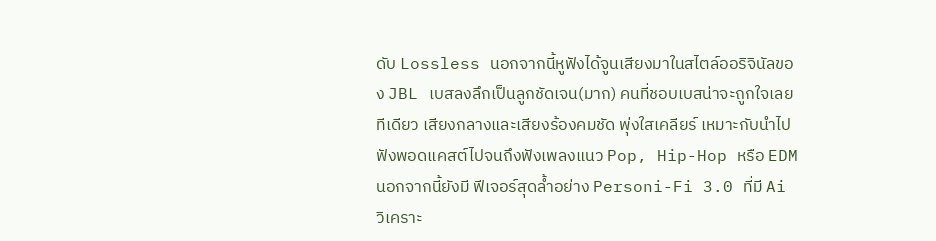ดับ Lossless นอกจากนี้หูฟังได้จูนเสียงมาในสไตล์ออริจินัลของ JBL เบสลงลึกเป็นลูกชัดเจน(มาก) คนที่ชอบเบสน่าจะถูกใจเลยทีเดียว เสียงกลางและเสียงร้องคมชัด พุ่งใสเคลียร์ เหมาะกับนำไปฟังพอดแคสต์ไปจนถึงฟังเพลงแนว Pop, Hip-Hop หรือ EDM นอกจากนี้ยังมี ฟีเจอร์สุดล้ำอย่าง Personi-Fi 3.0 ที่มี Ai วิเคราะ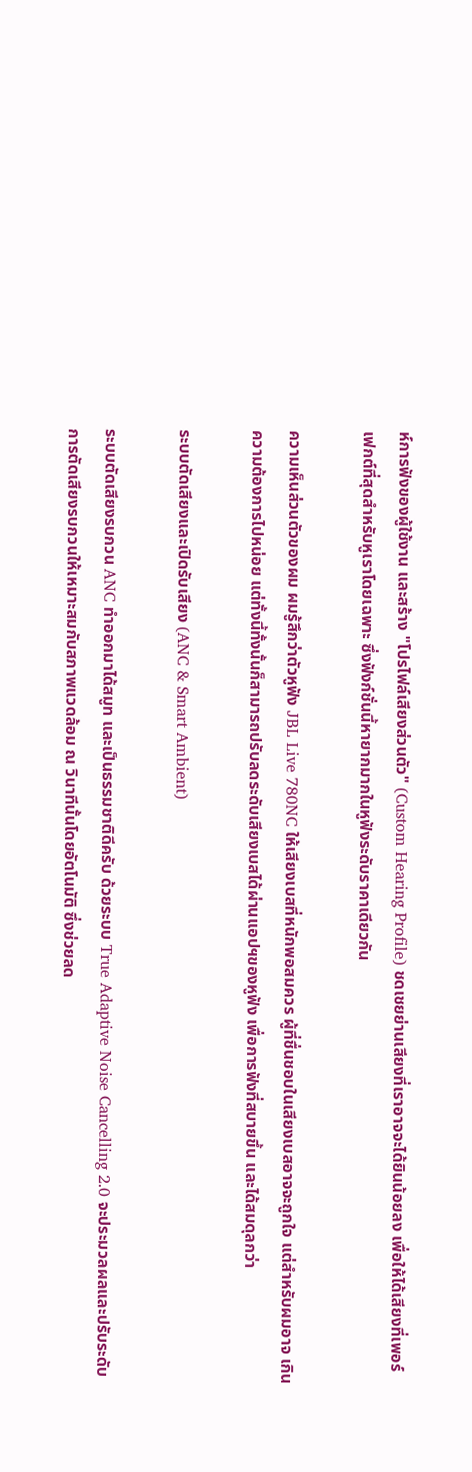ห์การฟังของผู้ใช้งาน และสร้าง "โปรไฟล์เสียงส่วนตัว" (Custom Hearing Profile) ชดเชยย่านเสียงที่เราอาจจะได้ยินน้อยลง เพื่อให้ได้เสียงที่เพอร์เฟกต์ที่สุดสำหรับหูเราโดยเฉพาะ ซึ่งฟังก์ชั่นนี้หายากมากในหูฟังระดับราคาเดียวกัน

ความเห็นส่วนตัวของผม ผมรู้สึกว่าตัวหูฟัง JBL Live 780NC ให้เสียงเบสที่หนักพอสมควร ผู้ที่ชื่นชอบในเสียงเบสอาจจะถูกใจ แต่สำหรับผมอาจ เกินความต้องการไปหน่อย แต่ทั้งนี้ทั้งนั้นก็สามารถปรับลดระดับเสียงเบสได้ผ่านแอปฯของหูฟัง เพื่อการฟังที่สบายขึ้น และได้สมดุลกว่า

ระบบตัดเสียงและเปิดรับเสียง (ANC & Smart Ambient)

ระบบตัดเสียงรบกวน ANC ทำออกมาได้สมูท และเป็นธรรมชาติดีครับ ด้วยระบบ True Adaptive Noise Cancelling 2.0 จะประมวลผลและปรับระดับการตัดเสียงรบกวนให้เหมาะสมกับสภาพแวดล้อม ณ วินาทีนั้นโดยอัตโนมัติ ซึ่งช่วยลด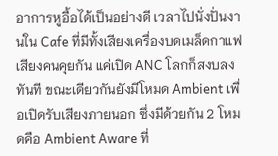อาการหูอื้อได้เป็นอย่างดี เวลาไปนั่งปั่นงานใน Cafe ที่มีทั้งเสียงเครื่องบดเมล็ดกาแฟ เสียงคนคุยกัน แค่เปิด ANC โลกก็สงบลงทันที ขณะเดียวกันยังมีโหมด Ambient เพื่อเปิดรับเสียงภายนอก ซึ่งมีด้วยกัน 2 โหมดคือ Ambient Aware ที่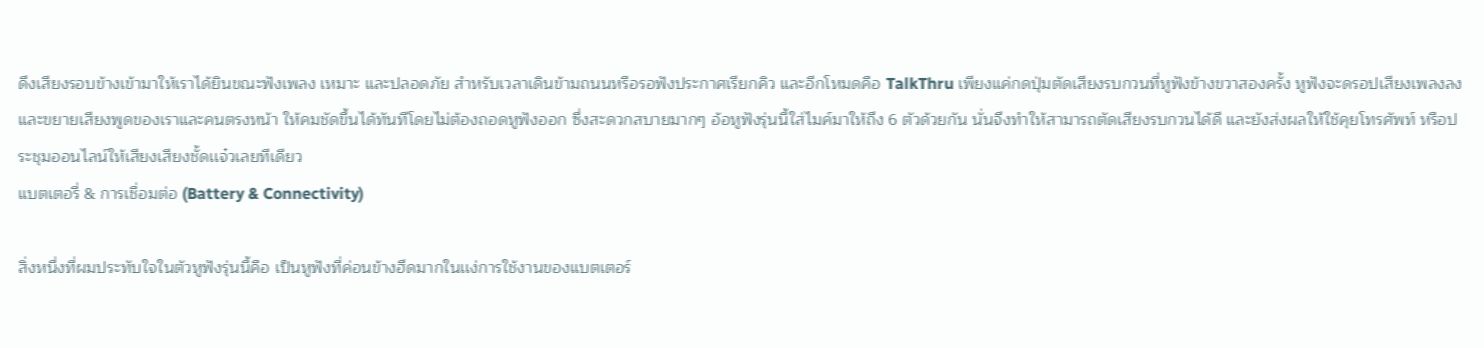ดึงเสียงรอบข้างเข้ามาให้เราได้ยินขณะฟังเพลง เหมาะ และปลอดภัย สำหรับเวลาเดินข้ามถนนหรือรอฟังประกาศเรียกคิว และอีกโหมดคือ TalkThru เพียงแค่กดปุ่มตัดเสียงรบกวนที่หูฟังข้างขวาสองครั้ง หูฟังจะดรอปเสียงเพลงลงและขยายเสียงพูดของเราและคนตรงหน้า ให้คมชัดขึ้นได้ทันทีโดยไม่ต้องถอดหูฟังออก ซึ่งสะดวกสบายมากๆ อ้อหูฟังรุ่นนี้ใส่ไมค์มาให้ถึง 6 ตัวด้วยกัน นั่นจึงทำให้สามารถตัดเสียงรบกวนได้ดี และยังส่งผลให้ใช้คุยโทรศัพท์ หรือประชุมออนไลน์ให้เสียงเสียงชั้ดเเจ๋วเลยทีเดียว
แบตเตอรี่ & การเชื่อมต่อ (Battery & Connectivity)

สิ่งหนึ่งที่ผมประทับใจในตัวหูฟังรุ่นนี้คือ เป็นหูฟังที่ค่อนข้างฮึดมากในเเง่การใช้งานของแบตเตอร์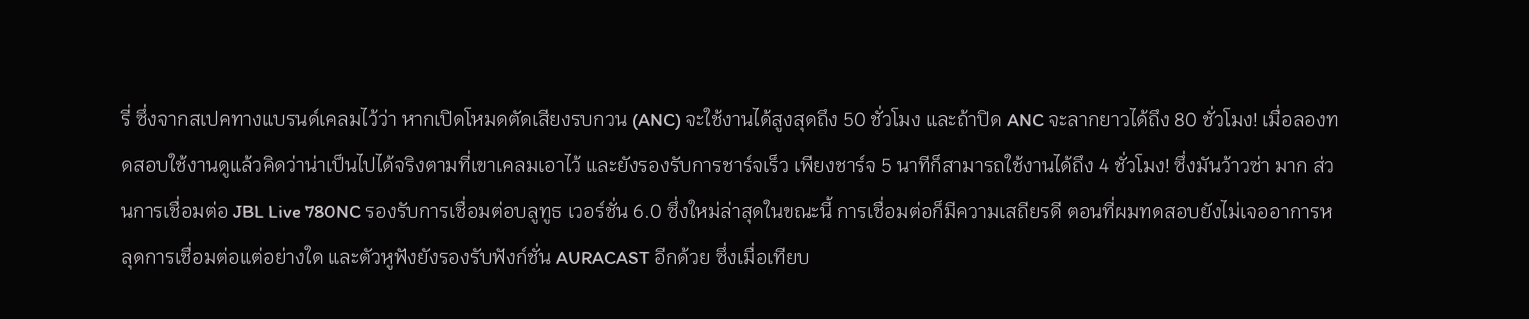รี่ ซึ่งจากสเปคทางแบรนด์เคลมไว้ว่า หากเปิดโหมดตัดเสียงรบกวน (ANC) จะใช้งานได้สูงสุดถึง 50 ชั่วโมง และถ้าปิด ANC จะลากยาวได้ถึง 80 ชั่วโมง! เมื่อลองทดสอบใช้งานดูแล้วคิดว่าน่าเป็นไปได้จริงตามที่เขาเคลมเอาไว้ และยังรองรับการชาร์จเร็ว เพียงชาร์จ 5 นาทีก็สามารถใช้งานได้ถึง 4 ชั่วโมง! ซึ่งมันว้าวซ่า มาก ส่วนการเชื่อมต่อ JBL Live 780NC รองรับการเชื่อมต่อบลูทูธ เวอร์ชั่น 6.0 ซึ่งใหม่ล่าสุดในขณะนี้ การเชื่อมต่อก็มีความเสถียรดี ตอนที่ผมทดสอบยังไม่เจออาการหลุดการเชื่อมต่อแต่อย่างใด และตัวหูฟังยังรองรับฟังก์ชั่น AURACAST อีกด้วย ซึ่งเมื่อเทียบ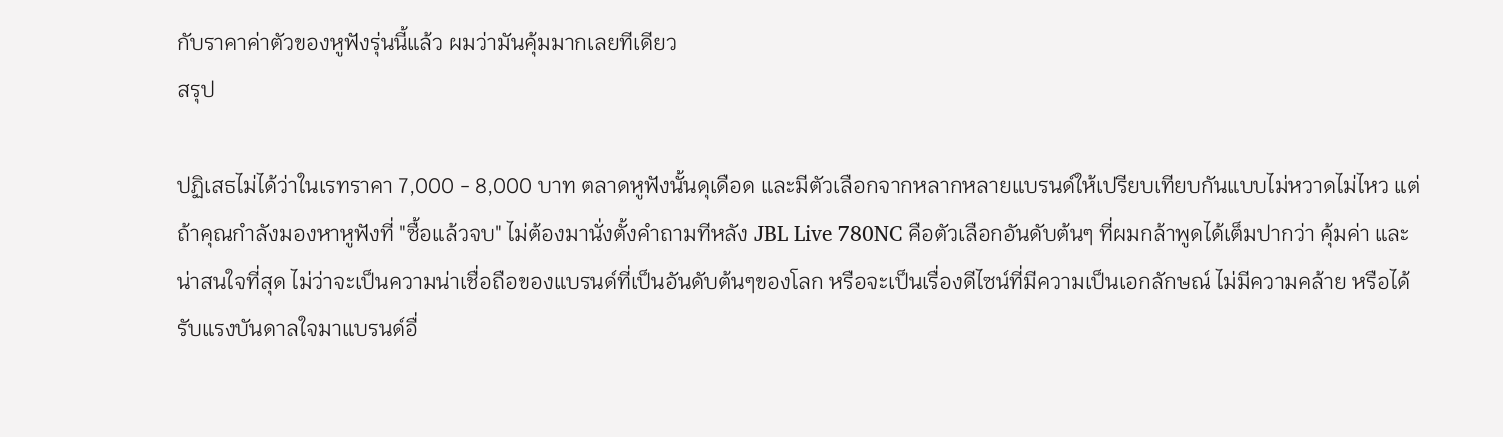กับราคาค่าตัวของหูฟังรุ่นนี้แล้ว ผมว่ามันคุ้มมากเลยทีเดียว
สรุป

ปฏิเสธไม่ได้ว่าในเรทราคา 7,000 - 8,000 บาท ตลาดหูฟังนั้นดุเดือด และมีตัวเลือกจากหลากหลายแบรนด์ให้เปรียบเทียบกันแบบไม่หวาดไม่ไหว แต่ถ้าคุณกำลังมองหาหูฟังที่ "ซื้อแล้วจบ" ไม่ต้องมานั่งตั้งคำถามทีหลัง JBL Live 780NC คือตัวเลือกอันดับต้นๆ ที่ผมกล้าพูดได้เต็มปากว่า คุ้มค่า และน่าสนใจที่สุด ไม่ว่าจะเป็นความน่าเชื่อถือของแบรนด์ที่เป็นอันดับต้นๆของโลก หรือจะเป็นเรื่องดีไซน์ที่มีความเป็นเอกลักษณ์ ไม่มีความคล้าย หรือได้รับแรงบันดาลใจมาแบรนด์อื่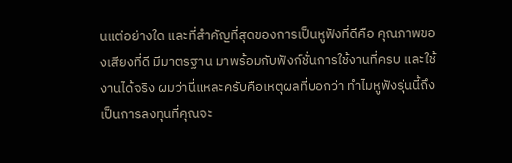นแต่อย่างใด และที่สำคัญที่สุดของการเป็นหูฟังที่ดีคือ คุณภาพของเสียงที่ดี มีมาตรฐาน มาพร้อมกับฟังก์ชั่นการใช้งานที่ครบ และใช้งานได้จริง ผมว่านี่แหละครับคือเหตุผลที่บอกว่า ทำไมหูฟังรุ่นนี้ถึงเป็นการลงทุนที่คุณจะ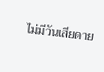ไม่มีวันเสียดาย